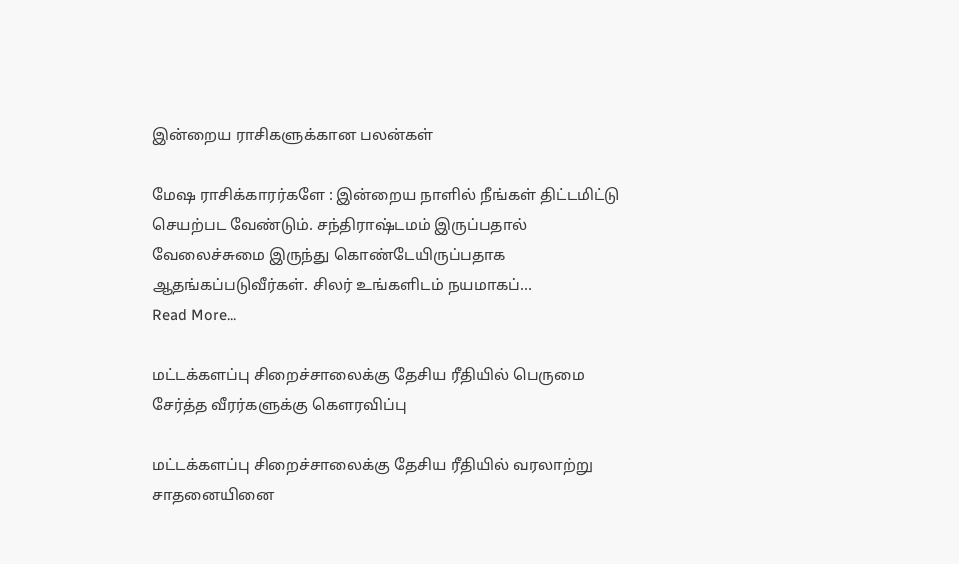இன்றைய ராசிகளுக்கான பலன்கள்

மேஷ ராசிக்காரர்களே : இன்றைய நாளில் நீங்கள் திட்டமிட்டு செயற்பட வேண்டும். சந்திராஷ்டமம் இருப்பதால் வேலைச்சுமை இருந்து கொண்டேயிருப்பதாக ஆதங்கப்படுவீர்கள். சிலர் உங்களிடம் நயமாகப்…
Read More...

மட்டக்களப்பு சிறைச்சாலைக்கு தேசிய ரீதியில் பெருமை சேர்த்த வீரர்களுக்கு கௌரவிப்பு

மட்டக்களப்பு சிறைச்சாலைக்கு தேசிய ரீதியில் வரலாற்று சாதனையினை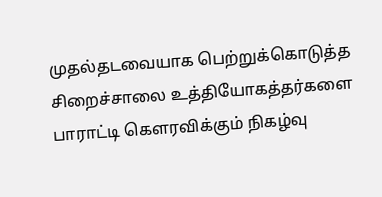முதல்தடவையாக பெற்றுக்கொடுத்த சிறைச்சாலை உத்தியோகத்தர்களை பாராட்டி கௌரவிக்கும் நிகழ்வு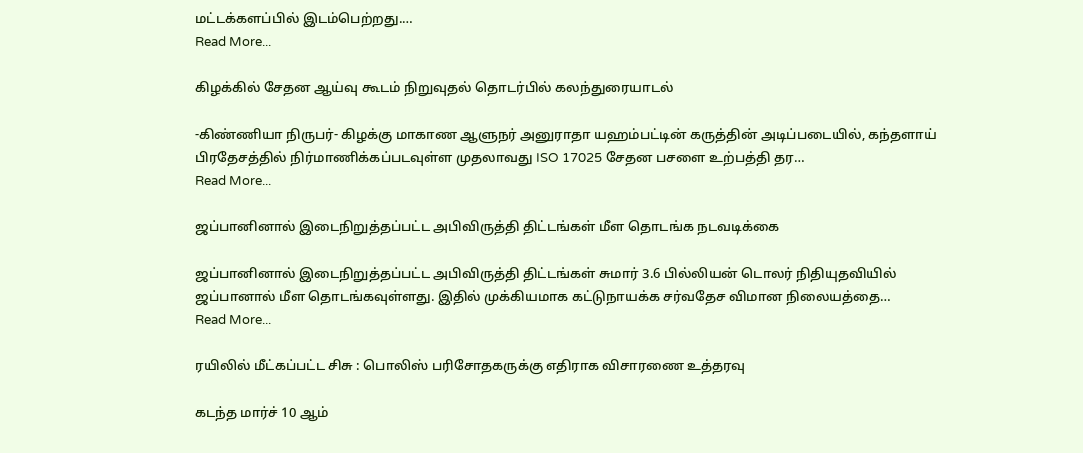மட்டக்களப்பில் இடம்பெற்றது.…
Read More...

கிழக்கில் சேதன ஆய்வு கூடம் நிறுவுதல் தொடர்பில் கலந்துரையாடல்

-கிண்ணியா நிருபர்- கிழக்கு மாகாண ஆளுநர் அனுராதா யஹம்பட்டின் கருத்தின் அடிப்படையில், கந்தளாய் பிரதேசத்தில் நிர்மாணிக்கப்படவுள்ள முதலாவது ISO 17025 சேதன பசளை உற்பத்தி தர…
Read More...

ஜப்பானினால் இடைநிறுத்தப்பட்ட அபிவிருத்தி திட்டங்கள் மீள தொடங்க நடவடிக்கை

ஜப்பானினால் இடைநிறுத்தப்பட்ட அபிவிருத்தி திட்டங்கள் சுமார் 3.6 பில்லியன் டொலர் நிதியுதவியில் ஜப்பானால் மீள தொடங்கவுள்ளது. இதில் முக்கியமாக கட்டுநாயக்க சர்வதேச விமான நிலையத்தை…
Read More...

ரயிலில் மீட்கப்பட்ட சிசு : பொலிஸ் பரிசோதகருக்கு எதிராக விசாரணை உத்தரவு

கடந்த மார்ச் 10 ஆம்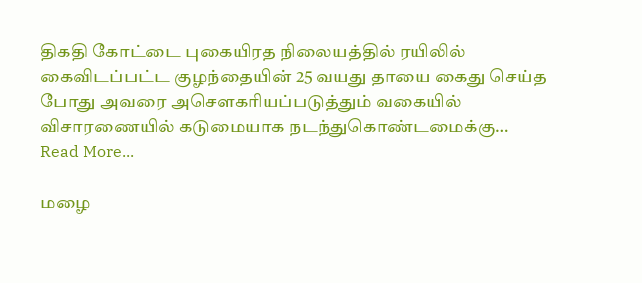திகதி கோட்டை புகையிரத நிலையத்தில் ரயிலில் கைவிடப்பட்ட குழந்தையின் 25 வயது தாயை கைது செய்த போது அவரை அசௌகரியப்படுத்தும் வகையில் விசாரணையில் கடுமையாக நடந்துகொண்டமைக்கு…
Read More...

மழை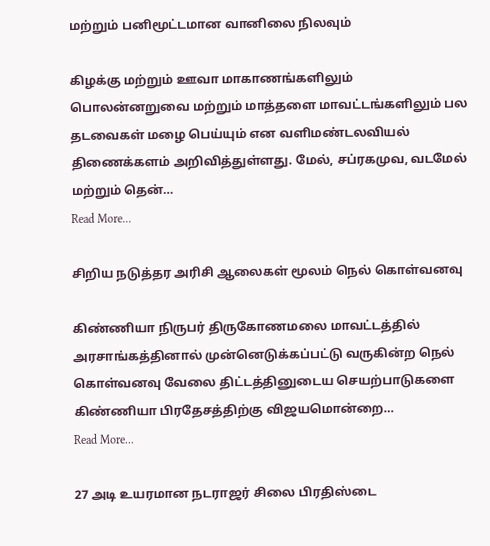மற்றும் பனிமூட்டமான வானிலை நிலவும்

கிழக்கு மற்றும் ஊவா மாகாணங்களிலும் பொலன்னறுவை மற்றும் மாத்தளை மாவட்டங்களிலும் பல தடவைகள் மழை பெய்யும் என வளிமண்டலவியல் திணைக்களம் அறிவித்துள்ளது. மேல், சப்ரகமுவ, வடமேல் மற்றும் தென்…
Read More...

சிறிய நடுத்தர அரிசி ஆலைகள் மூலம் நெல் கொள்வனவு

கிண்ணியா நிருபர் திருகோணமலை மாவட்டத்தில் அரசாங்கத்தினால் முன்னெடுக்கப்பட்டு வருகின்ற நெல் கொள்வனவு வேலை திட்டத்தினுடைய செயற்பாடுகளை  கிண்ணியா பிரதேசத்திற்கு விஜயமொன்றை…
Read More...

27 அடி உயரமான நடராஜர் சிலை பிரதிஸ்டை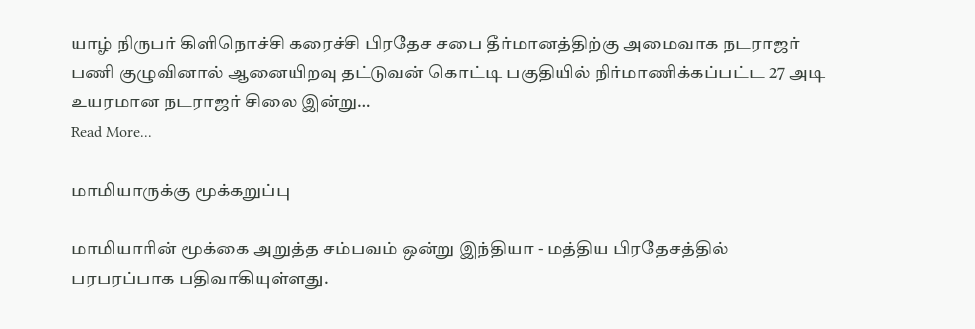யாழ் நிருபர் கிளிநொச்சி கரைச்சி பிரதேச சபை தீர்மானத்திற்கு அமைவாக நடராஜர் பணி குழுவினால் ஆனையிறவு தட்டுவன் கொட்டி பகுதியில் நிர்மாணிக்கப்பட்ட 27 அடி உயரமான நடராஜர் சிலை இன்று…
Read More...

மாமியாருக்கு மூக்கறுப்பு

மாமியாரின் மூக்கை அறுத்த சம்பவம் ஒன்று இந்தியா - மத்திய பிரதேசத்தில் பரபரப்பாக பதிவாகியுள்ளது.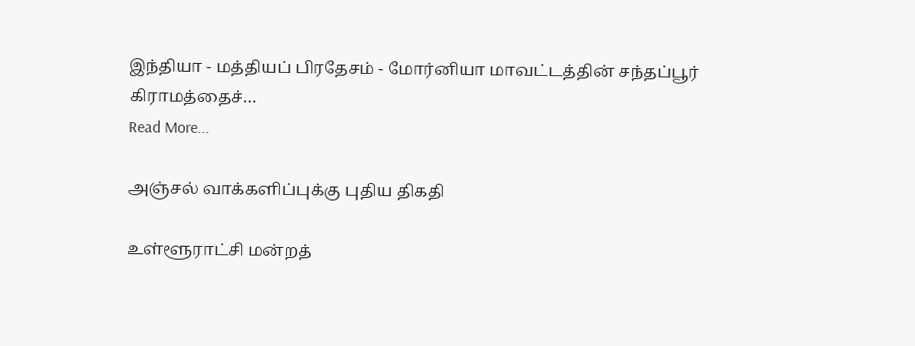இந்தியா - மத்தியப் பிரதேசம் - மோர்னியா மாவட்டத்தின் சந்தப்பூர் கிராமத்தைச்…
Read More...

அஞ்சல் வாக்களிப்புக்கு புதிய திகதி

உள்ளூராட்சி மன்றத்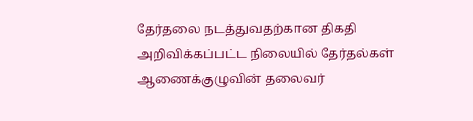தேர்தலை நடத்துவதற்கான திகதி அறிவிக்கப்பட்ட நிலையில் தேர்தல்கள் ஆணைக்குழுவின் தலைவர்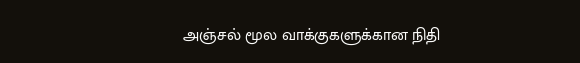அஞ்சல் மூல வாக்குகளுக்கான நிதி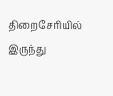திறைசேரியில் இருந்து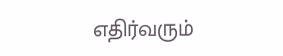எதிர்வரும்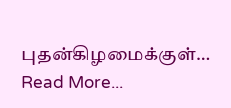புதன்கிழமைக்குள்…
Read More...